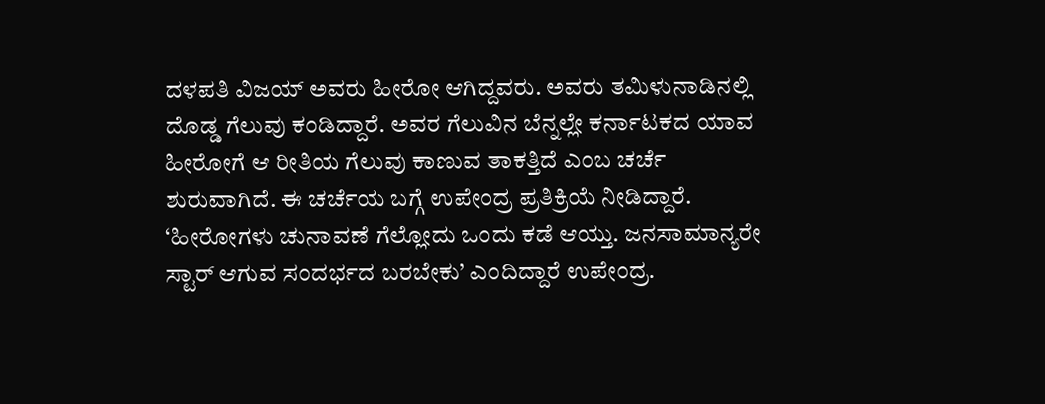ದಳಪತಿ ವಿಜಯ್ ಅವರು ಹೀರೋ ಆಗಿದ್ದವರು. ಅವರು ತಮಿಳುನಾಡಿನಲ್ಲಿ ದೊಡ್ಡ ಗೆಲುವು ಕಂಡಿದ್ದಾರೆ. ಅವರ ಗೆಲುವಿನ ಬೆನ್ನಲ್ಲೇ ಕರ್ನಾಟಕದ ಯಾವ ಹೀರೋಗೆ ಆ ರೀತಿಯ ಗೆಲುವು ಕಾಣುವ ತಾಕತ್ತಿದೆ ಎಂಬ ಚರ್ಚೆ ಶುರುವಾಗಿದೆ. ಈ ಚರ್ಚೆಯ ಬಗ್ಗೆ ಉಪೇಂದ್ರ ಪ್ರತಿಕ್ರಿಯೆ ನೀಡಿದ್ದಾರೆ. ‘ಹೀರೋಗಳು ಚುನಾವಣೆ ಗೆಲ್ಲೋದು ಒಂದು ಕಡೆ ಆಯ್ತು. ಜನಸಾಮಾನ್ಯರೇ ಸ್ಟಾರ್ ಆಗುವ ಸಂದರ್ಭದ ಬರಬೇಕು’ ಎಂದಿದ್ದಾರೆ ಉಪೇಂದ್ರ.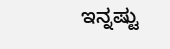ಇನ್ನಷ್ಟು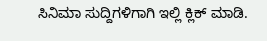ಸಿನಿಮಾ ಸುದ್ದಿಗಳಿಗಾಗಿ ಇಲ್ಲಿ ಕ್ಲಿಕ್ ಮಾಡಿ.